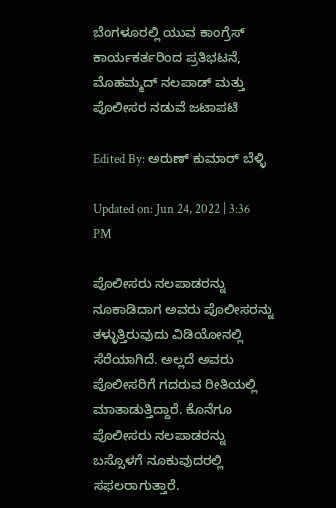ಬೆಂಗಳೂರಲ್ಲಿ ಯುವ ಕಾಂಗ್ರೆಸ್ ಕಾರ್ಯಕರ್ತರಿಂದ ಪ್ರತಿಭಟನೆ, ಮೊಹಮ್ಮದ್ ನಲಪಾಡ್ ಮತ್ತು ಪೊಲೀಸರ ನಡುವೆ ಜಟಾಪಟಿ

Edited By: ಅರುಣ್ ಕುಮಾರ್ ಬೆಳ್ಳಿ

Updated on: Jun 24, 2022 | 3:36 PM

ಪೊಲೀಸರು ನಲಪಾಡರನ್ನು ನೂಕಾಡಿದಾಗ ಅವರು ಪೊಲೀಸರನ್ನು ತಳ್ಳುತ್ತಿರುವುದು ವಿಡಿಯೋನಲ್ಲಿ ಸೆರೆಯಾಗಿದೆ. ಅಲ್ಲದೆ ಅವರು ಪೊಲೀಸರಿಗೆ ಗದರುವ ರೀತಿಯಲ್ಲಿ ಮಾತಾಡುತ್ತಿದ್ದಾರೆ. ಕೊನೆಗೂ ಪೊಲೀಸರು ನಲಪಾಡರನ್ನು ಬಸ್ಸೊಳಗೆ ನೂಕುವುದರಲ್ಲಿ ಸಫಲರಾಗುತ್ತಾರೆ.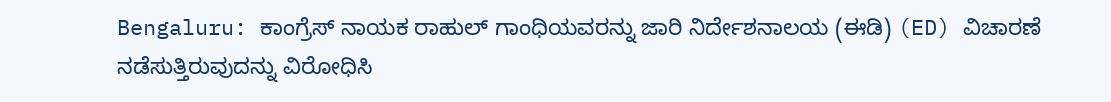Bengaluru: ಕಾಂಗ್ರೆಸ್ ನಾಯಕ ರಾಹುಲ್ ಗಾಂಧಿಯವರನ್ನು ಜಾರಿ ನಿರ್ದೇಶನಾಲಯ (ಈಡಿ) (ED) ವಿಚಾರಣೆ ನಡೆಸುತ್ತಿರುವುದನ್ನು ವಿರೋಧಿಸಿ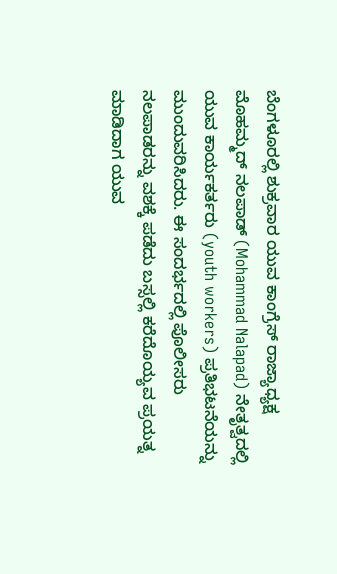ಬೆಂಗಳೂರಲ್ಲಿ ಶುಕ್ರವಾರ ಯುವ ಕಾಂಗ್ರೆಸ್ ರಾಜ್ಯಾಧ್ಯಕ್ಷ ಮೊಹಮ್ಮದ್ ನಲಪಾಡ್ (Mohammad Nalapad) ನೇತೃತ್ವದಲ್ಲಿ ಯುವ ಕಾರ್ಯಕರ್ತರು (youth workers) ಪ್ರತಿಭಟನೆಯನ್ನು ಮುಂದುವರಿಸಿದರು. ಈ ಸಂದರ್ಭದಲ್ಲಿ ಪೊಲೀಸರು ನಲಪಾಡರನ್ನು ವಶಕ್ಕೆ ಪಡೆದು ಬಸ್ಸಲ್ಲಿ ಕರೆದೊಯ್ಯವ ಪ್ರಯತ್ನ ಮಾಡಿದಾಗ ಯುವ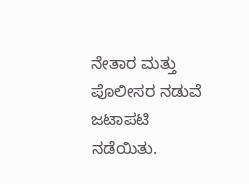ನೇತಾರ ಮತ್ತು ಪೊಲೀಸರ ನಡುವೆ ಜಟಾಪಟಿ ನಡೆಯಿತು.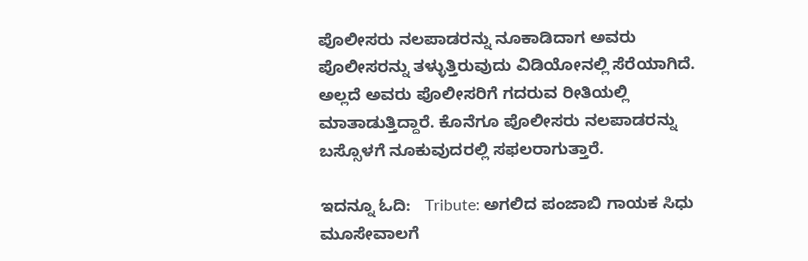ಪೊಲೀಸರು ನಲಪಾಡರನ್ನು ನೂಕಾಡಿದಾಗ ಅವರು ಪೊಲೀಸರನ್ನು ತಳ್ಳುತ್ತಿರುವುದು ವಿಡಿಯೋನಲ್ಲಿ ಸೆರೆಯಾಗಿದೆ. ಅಲ್ಲದೆ ಅವರು ಪೊಲೀಸರಿಗೆ ಗದರುವ ರೀತಿಯಲ್ಲಿ ಮಾತಾಡುತ್ತಿದ್ದಾರೆ. ಕೊನೆಗೂ ಪೊಲೀಸರು ನಲಪಾಡರನ್ನು ಬಸ್ಸೊಳಗೆ ನೂಕುವುದರಲ್ಲಿ ಸಫಲರಾಗುತ್ತಾರೆ.

ಇದನ್ನೂ ಓದಿ:   Tribute: ಅಗಲಿದ ಪಂಜಾಬಿ ಗಾಯಕ ಸಿಧು ಮೂಸೇವಾಲಗೆ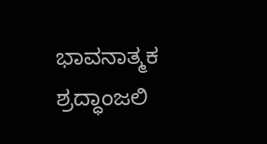ಭಾವನಾತ್ಮಕ ಶ್ರದ್ಧಾಂಜಲಿ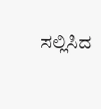ಸಲ್ಲಿಸಿದ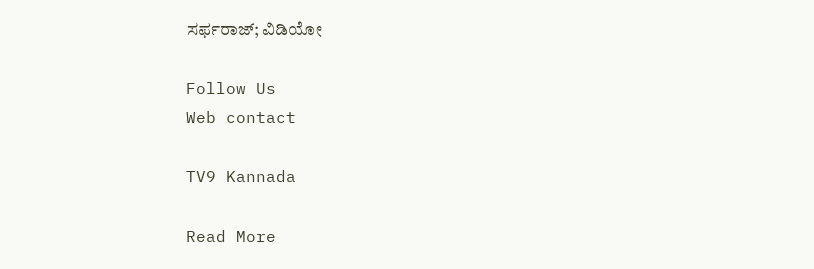ಸರ್ಫರಾಜ್; ವಿಡಿಯೋ

Follow Us
Web contact

TV9 Kannada

Read More